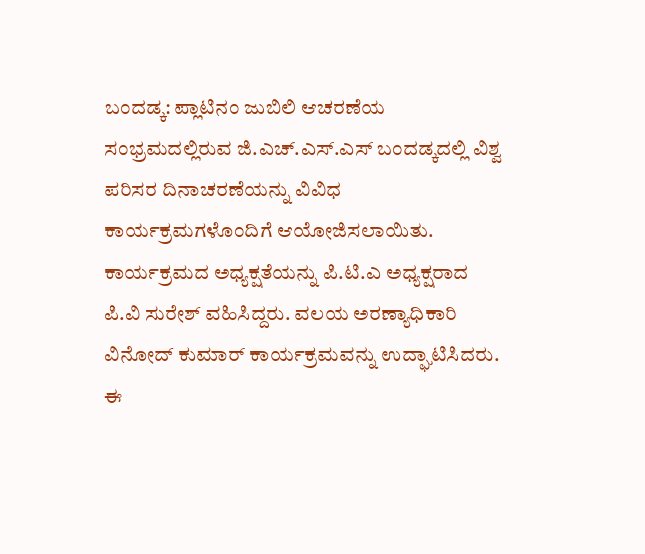ಬಂದಡ್ಕ: ಪ್ಲಾಟಿನಂ ಜುಬಿಲಿ ಆಚರಣೆಯ ಸಂಭ್ರಮದಲ್ಲಿರುವ ಜಿ.ಎಚ್.ಎಸ್.ಎಸ್ ಬಂದಡ್ಕದಲ್ಲಿ ವಿಶ್ವ ಪರಿಸರ ದಿನಾಚರಣೆಯನ್ನು ವಿವಿಧ ಕಾರ್ಯಕ್ರಮಗಳೊಂದಿಗೆ ಆಯೋಜಿಸಲಾಯಿತು. ಕಾರ್ಯಕ್ರಮದ ಅಧ್ಯಕ್ಷತೆಯನ್ನು ಪಿ.ಟಿ.ಎ ಅಧ್ಯಕ್ಷರಾದ ಪಿ.ವಿ ಸುರೇಶ್ ವಹಿಸಿದ್ದರು. ವಲಯ ಅರಣ್ಯಾಧಿಕಾರಿ ವಿನೋದ್ ಕುಮಾರ್ ಕಾರ್ಯಕ್ರಮವನ್ನು ಉದ್ಘಾಟಿಸಿದರು. ಈ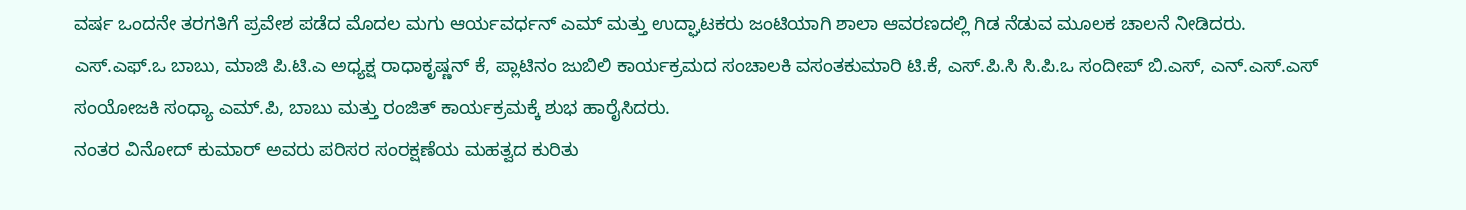ವರ್ಷ ಒಂದನೇ ತರಗತಿಗೆ ಪ್ರವೇಶ ಪಡೆದ ಮೊದಲ ಮಗು ಆರ್ಯವರ್ಧನ್ ಎಮ್ ಮತ್ತು ಉದ್ಘಾಟಕರು ಜಂಟಿಯಾಗಿ ಶಾಲಾ ಆವರಣದಲ್ಲಿ ಗಿಡ ನೆಡುವ ಮೂಲಕ ಚಾಲನೆ ನೀಡಿದರು.
ಎಸ್.ಎಫ್.ಒ ಬಾಬು, ಮಾಜಿ ಪಿ.ಟಿ.ಎ ಅಧ್ಯಕ್ಷ ರಾಧಾಕೃಷ್ಣನ್ ಕೆ, ಪ್ಲಾಟಿನಂ ಜುಬಿಲಿ ಕಾರ್ಯಕ್ರಮದ ಸಂಚಾಲಕಿ ವಸಂತಕುಮಾರಿ ಟಿ.ಕೆ, ಎಸ್.ಪಿ.ಸಿ ಸಿ.ಪಿ.ಒ ಸಂದೀಪ್ ಬಿ.ಎಸ್, ಎನ್.ಎಸ್.ಎಸ್ ಸಂಯೋಜಕಿ ಸಂಧ್ಯಾ ಎಮ್.ಪಿ, ಬಾಬು ಮತ್ತು ರಂಜಿತ್ ಕಾರ್ಯಕ್ರಮಕ್ಕೆ ಶುಭ ಹಾರೈಸಿದರು.
ನಂತರ ವಿನೋದ್ ಕುಮಾರ್ ಅವರು ಪರಿಸರ ಸಂರಕ್ಷಣೆಯ ಮಹತ್ವದ ಕುರಿತು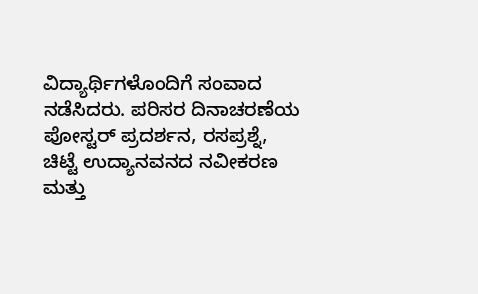ವಿದ್ಯಾರ್ಥಿಗಳೊಂದಿಗೆ ಸಂವಾದ ನಡೆಸಿದರು. ಪರಿಸರ ದಿನಾಚರಣೆಯ ಪೋಸ್ಟರ್ ಪ್ರದರ್ಶನ, ರಸಪ್ರಶ್ನೆ, ಚಿಟ್ಟೆ ಉದ್ಯಾನವನದ ನವೀಕರಣ ಮತ್ತು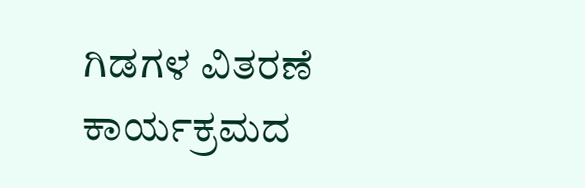ಗಿಡಗಳ ವಿತರಣೆ ಕಾರ್ಯಕ್ರಮದ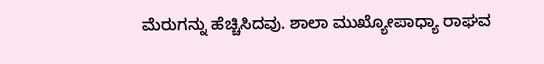ಮೆರುಗನ್ನು ಹೆಚ್ಚಿಸಿದವು. ಶಾಲಾ ಮುಖ್ಯೋಪಾಧ್ಯಾ ರಾಘವ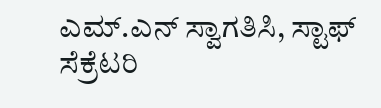ಎಮ್.ಎನ್ ಸ್ವಾಗತಿಸಿ, ಸ್ಟಾಫ್ ಸೆಕ್ರೆಟರಿ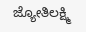ಜ್ಯೋತಿಲಕ್ಷ್ಮಿ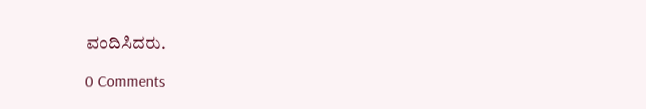ವಂದಿಸಿದರು.

0 Comments